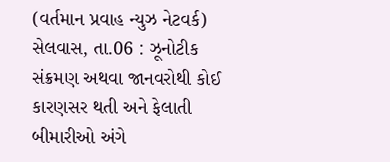(વર્તમાન પ્રવાહ ન્યુઝ નેટવર્ક) સેલવાસ, તા.06 : ઝૂનોટીક સંક્રમણ અથવા જાનવરોથી કોઈ કારણસર થતી અને ફેલાતી બીમારીઓ અંગે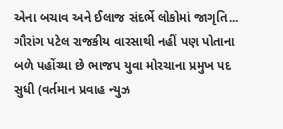એના બચાવ અને ઈલાજ સંદર્ભે લોકોમાં જાગૃતિ...
ગૌરાંગ પટેલ રાજકીય વારસાથી નહીં પણ પોતાના બળે પહોંચ્યા છે ભાજપ યુવા મોરચાના પ્રમુખ પદ સુધી (વર્તમાન પ્રવાહ ન્યુઝ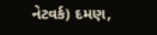નેટવર્ક) દમણ,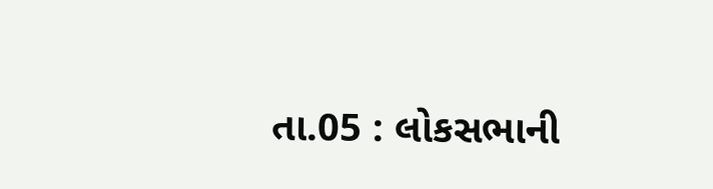તા.05 : લોકસભાની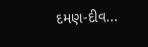દમણ-દીવ...